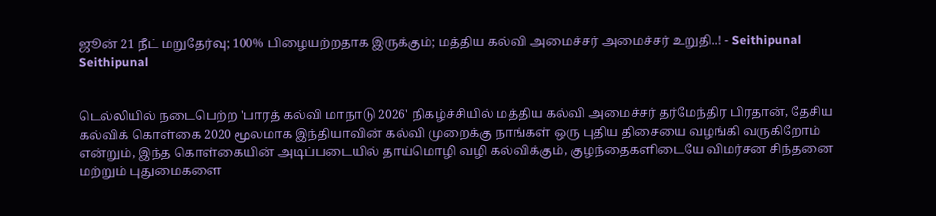ஜூன் 21 நீட் மறுதேர்வு; 100% பிழையற்றதாக இருக்கும்; மத்திய கல்வி அமைச்சர் அமைச்சர் உறுதி..! - Seithipunal
Seithipunal


டெல்லியில் நடைபெற்ற 'பாரத் கல்வி மாநாடு 2026' நிகழ்ச்சியில் மத்திய கல்வி அமைச்சர் தர்மேந்திர பிரதான், தேசிய கல்விக் கொள்கை 2020 மூலமாக இந்தியாவின் கல்வி முறைக்கு நாங்கள் ஒரு புதிய திசையை வழங்கி வருகிறோம் என்றும், இந்த கொள்கையின் அடிப்படையில் தாய்மொழி வழி கல்விக்கும், குழந்தைகளிடையே விமர்சன சிந்தனை மற்றும் புதுமைகளை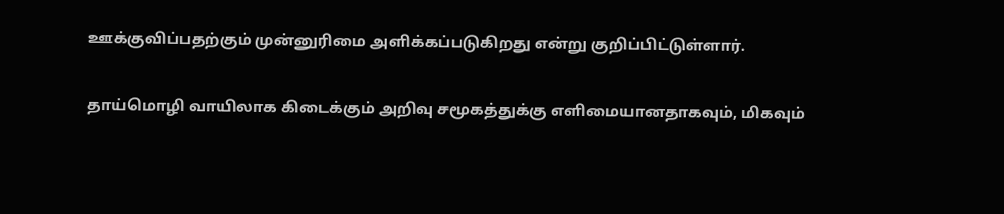ஊக்குவிப்பதற்கும் முன்னுரிமை அளிக்கப்படுகிறது என்று குறிப்பிட்டுள்ளார்.

தாய்மொழி வாயிலாக கிடைக்கும் அறிவு சமூகத்துக்கு எளிமையானதாகவும், மிகவும்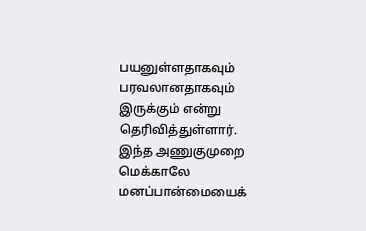பயனுள்ளதாகவும் பரவலானதாகவும் இருக்கும் என்று தெரிவித்துள்ளார். இந்த அணுகுமுறை மெக்காலே மனப்பான்மையைக்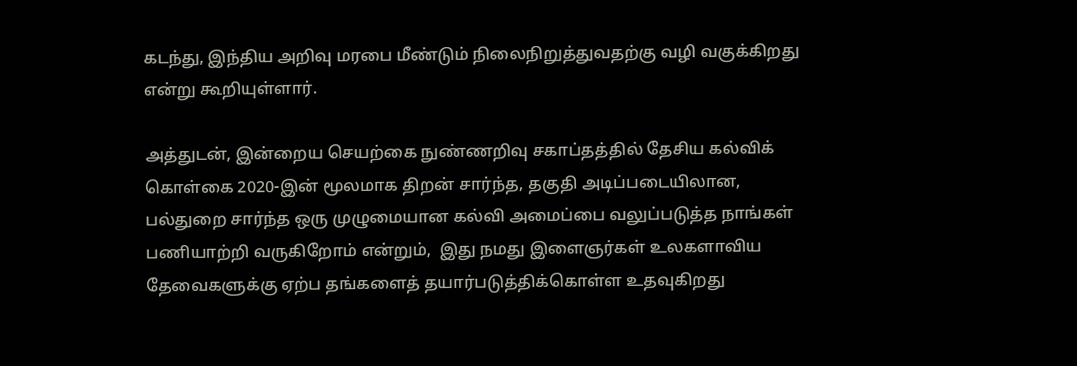கடந்து, இந்திய அறிவு மரபை மீண்டும் நிலைநிறுத்துவதற்கு வழி வகுக்கிறது என்று கூறியுள்ளார்.

அத்துடன், இன்றைய செயற்கை நுண்ணறிவு சகாப்தத்தில் தேசிய கல்விக் கொள்கை 2020-இன் மூலமாக திறன் சார்ந்த, தகுதி அடிப்படையிலான, பல்துறை சார்ந்த ஒரு முழுமையான கல்வி அமைப்பை வலுப்படுத்த நாங்கள் பணியாற்றி வருகிறோம் என்றும்,  இது நமது இளைஞர்கள் உலகளாவிய தேவைகளுக்கு ஏற்ப தங்களைத் தயார்படுத்திக்கொள்ள உதவுகிறது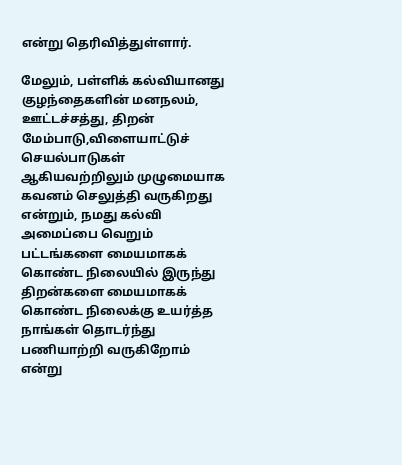என்று தெரிவித்துள்ளார்.

மேலும், பள்ளிக் கல்வியானது குழந்தைகளின் மனநலம், ஊட்டச்சத்து, திறன் மேம்பாடு,விளையாட்டுச் செயல்பாடுகள் ஆகியவற்றிலும் முழுமையாக கவனம் செலுத்தி வருகிறது என்றும், நமது கல்வி அமைப்பை வெறும் பட்டங்களை மையமாகக் கொண்ட நிலையில் இருந்து திறன்களை மையமாகக் கொண்ட நிலைக்கு உயர்த்த நாங்கள் தொடர்ந்து பணியாற்றி வருகிறோம் என்று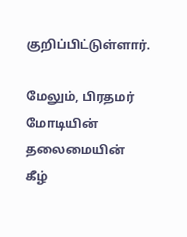குறிப்பிட்டுள்ளார்.

மேலும், பிரதமர் மோடியின் தலைமையின் கீழ்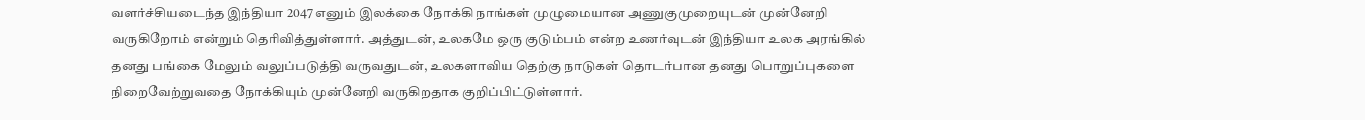வளர்ச்சியடைந்த இந்தியா 2047 எனும் இலக்கை நோக்கி நாங்கள் முழுமையான அணுகுமுறையுடன் முன்னேறி வருகிறோம் என்றும் தெரிவித்துள்ளார். அத்துடன், உலகமே ஒரு குடும்பம் என்ற உணர்வுடன் இந்தியா உலக அரங்கில் தனது பங்கை மேலும் வலுப்படுத்தி வருவதுடன், உலகளாவிய தெற்கு நாடுகள் தொடர்பான தனது பொறுப்புகளை நிறைவேற்றுவதை நோக்கியும் முன்னேறி வருகிறதாக குறிப்பிட்டுள்ளார்.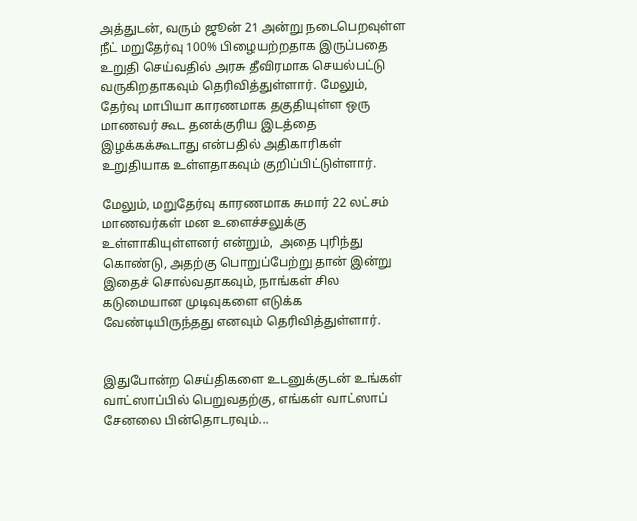அத்துடன், வரும் ஜூன் 21 அன்று நடைபெறவுள்ள நீட் மறுதேர்வு 100% பிழையற்றதாக இருப்பதை உறுதி செய்வதில் அரசு தீவிரமாக செயல்பட்டு வருகிறதாகவும் தெரிவித்துள்ளார். மேலும், தேர்வு மாபியா காரணமாக தகுதியுள்ள ஒரு மாணவர் கூட தனக்குரிய இடத்தை இழக்கக்கூடாது என்பதில் அதிகாரிகள் உறுதியாக உள்ளதாகவும் குறிப்பிட்டுள்ளார்.

மேலும், மறுதேர்வு காரணமாக சுமார் 22 லட்சம் மாணவர்கள் மன உளைச்சலுக்கு உள்ளாகியுள்ளனர் என்றும்,  அதை புரிந்து கொண்டு, அதற்கு பொறுப்பேற்று தான் இன்று இதைச் சொல்வதாகவும், நாங்கள் சில கடுமையான முடிவுகளை எடுக்க வேண்டியிருந்தது எனவும் தெரிவித்துள்ளார்.


இதுபோன்ற செய்திகளை உடனுக்குடன் உங்கள் வாட்ஸாப்பில் பெறுவதற்கு, எங்கள் வாட்ஸாப் சேனலை பின்தொடரவும்...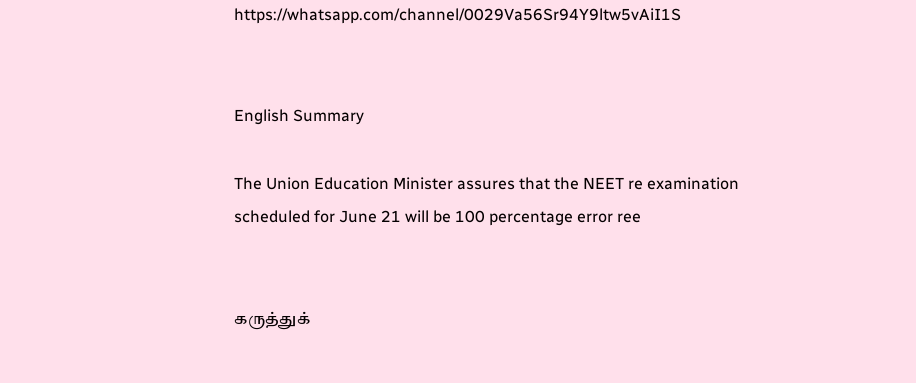https://whatsapp.com/channel/0029Va56Sr94Y9ltw5vAiI1S


English Summary

The Union Education Minister assures that the NEET re examination scheduled for June 21 will be 100 percentage error ree


கருத்துக்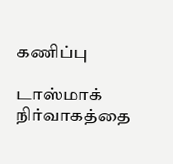கணிப்பு

டாஸ்மாக் நிர்வாகத்தை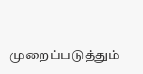முறைப்படுத்தும்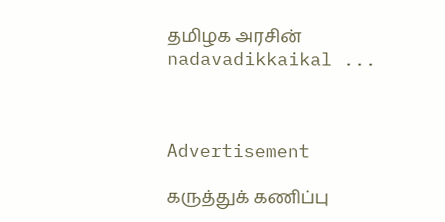தமிழக அரசின் nadavadikkaikal ...



Advertisement

கருத்துக் கணிப்பு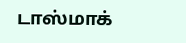டாஸ்மாக்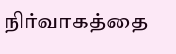நிர்வாகத்தை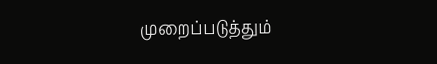முறைப்படுத்தும்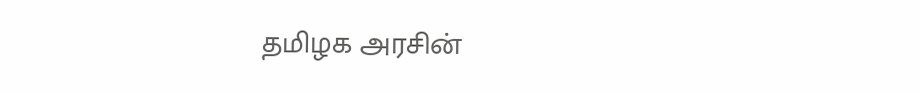தமிழக அரசின்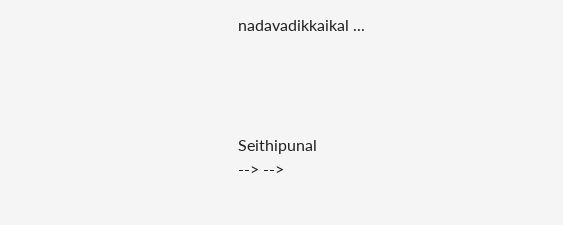nadavadikkaikal ...




Seithipunal
--> -->